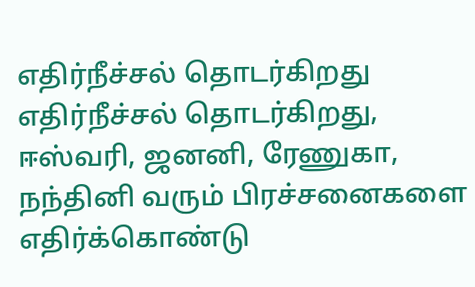எதிர்நீச்சல் தொடர்கிறது
எதிர்நீச்சல் தொடர்கிறது, ஈஸ்வரி, ஜனனி, ரேணுகா, நந்தினி வரும் பிரச்சனைகளை எதிர்க்கொண்டு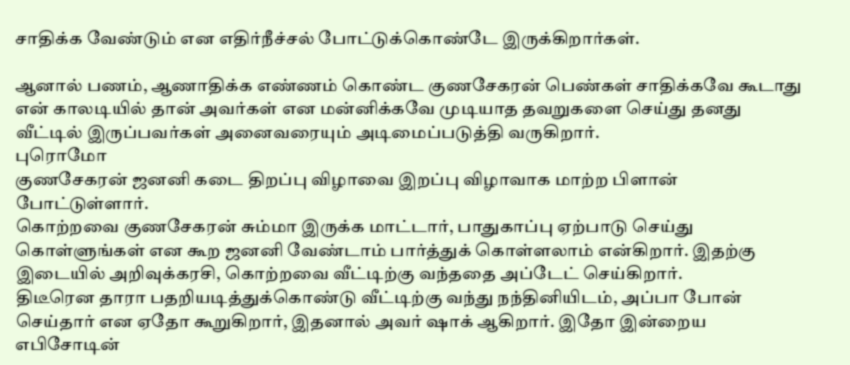சாதிக்க வேண்டும் என எதிர்நீச்சல் போட்டுக்கொண்டே இருக்கிறார்கள்.

ஆனால் பணம், ஆணாதிக்க எண்ணம் கொண்ட குணசேகரன் பெண்கள் சாதிக்கவே கூடாது என் காலடியில் தான் அவர்கள் என மன்னிக்கவே முடியாத தவறுகளை செய்து தனது வீட்டில் இருப்பவர்கள் அனைவரையும் அடிமைப்படுத்தி வருகிறார்.
புரொமோ
குணசேகரன் ஜனனி கடை திறப்பு விழாவை இறப்பு விழாவாக மாற்ற பிளான் போட்டுள்ளார்.
கொற்றவை குணசேகரன் சும்மா இருக்க மாட்டார், பாதுகாப்பு ஏற்பாடு செய்து கொள்ளுங்கள் என கூற ஜனனி வேண்டாம் பார்த்துக் கொள்ளலாம் என்கிறார். இதற்கு இடையில் அறிவுக்கரசி, கொற்றவை வீட்டிற்கு வந்ததை அப்டேட் செய்கிறார்.
திடீரென தாரா பதறியடித்துக்கொண்டு வீட்டிற்கு வந்து நந்தினியிடம், அப்பா போன் செய்தார் என ஏதோ கூறுகிறார், இதனால் அவர் ஷாக் ஆகிறார். இதோ இன்றைய எபிசோடின்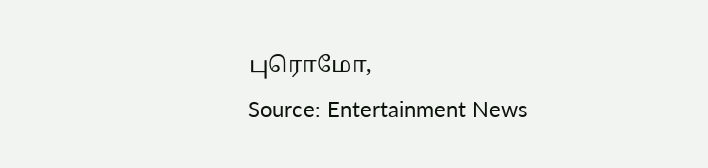புரொமோ,
Source: Entertainment News